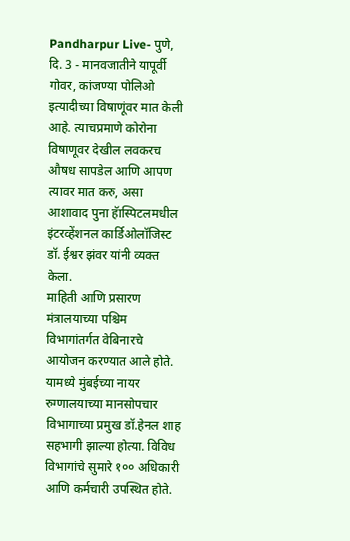Pandharpur Live- पुणे, दि. 3 - मानवजातीने यापूर्वी गोवर, कांजण्या पोलिओ इत्यादीच्या विषाणूंवर मात केली आहे. त्याचप्रमाणे कोरोना विषाणूवर देखील लवकरच औषध सापडेल आणि आपण त्यावर मात करु, असा आशावाद पुना हॅास्पिटलमधील इंटरव्हेंशनल कार्डिओलॉजिस्ट डॉ. ईश्वर झंवर यांनी व्यक्त केला.
माहिती आणि प्रसारण मंत्रालयाच्या पश्चिम विभागांतर्गत वेबिनारचे आयोजन करण्यात आले होते. यामध्ये मुंबईच्या नायर रुग्णालयाच्या मानसोपचार विभागाच्या प्रमुख डॉ.हेनल शाह सहभागी झाल्या होत्या. विविध विभागांचे सुमारे १०० अधिकारी आणि कर्मचारी उपस्थित होते.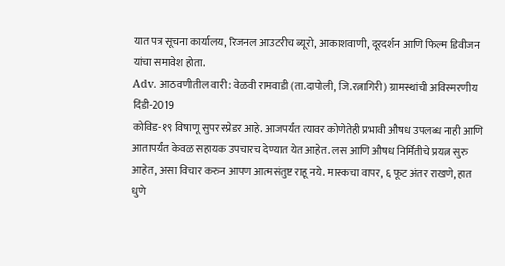यात पत्र सूचना कार्यालय, रिजनल आउटरीच ब्यूरो, आकाशवाणी, दूरदर्शन आणि फिल्म डिवीजन यांचा समावेश होता.
Adv. आठवणीतील वारी: वेळवी रामवाडी (ता.दापोली, जि.रत्नागिरी) ग्रामस्थांची अविस्मरणीय दिंडी-2019
कोविड-१९ विषाणू सुपर स्प्रेडर आहे. आजपर्यंत त्यावर कोणेतेही प्रभावी औषध उपलब्ध नाही आणि आतापर्यंत केवळ सहायक उपचारच देण्यात येत आहेत. लस आणि औषध निर्मितीचे प्रयत्न सुरु आहेत, असा विचार करुन आपण आत्मसंतुष्ट राहू नये. मास्कचा वापर, ६ फूट अंतर राखणे, हात धुणे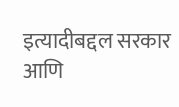इत्यादीबद्दल सरकार आणि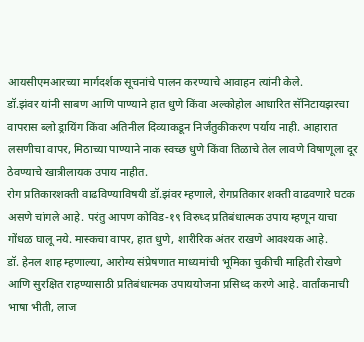आयसीएमआरच्या मार्गदर्शक सूचनांचे पालन करण्याचे आवाहन त्यांनी केले.
डॉ.झंवर यांनी साबण आणि पाण्याने हात धुणे किंवा अल्कोहोल आधारित सॅनिटायझरचा वापरास ब्लो ड्रायिंग किंवा अतिनील दिव्याकडून निर्जंतुकीकरण पर्याय नाही. आहारात लसणीचा वापर, मिठाच्या पाण्याने नाक स्वच्छ धुणे किंवा तिळाचे तेल लावणे विषाणूला दूर ठेवण्याचे खात्रीलायक उपाय नाहीत.
रोग प्रतिकारशक्ती वाढविण्याविषयी डॉ.झंवर म्हणाले, रोगप्रतिकार शक्ती वाढवणारे घटक असणे चांगले आहे. परंतु आपण कोविड-१९ विरुध्द प्रतिबंधात्मक उपाय म्हणून याचा गोंधळ घालू नये. मास्कचा वापर, हात धुणे, शारीरिक अंतर राखणे आवश्यक आहे.
डॉ. हेनल शाह म्हणाल्या, आरोग्य संप्रेषणात माध्यमांची भूमिका चुकीची माहिती रोखणे आणि सुरक्षित राहण्यासाठी प्रतिबंधात्मक उपाययोजना प्रसिध्द करणे आहे. वार्तांकनाची भाषा भीती, लाज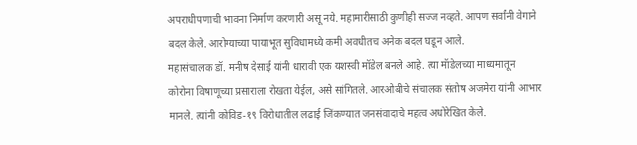अपराधीपणाची भावना निर्माण करणारी असू नये. महामारीसाठी कुणीही सज्ज नव्हते. आपण सर्वांनी वेगाने बदल केले. आरोग्याच्या पायाभूत सुविधामध्ये कमी अवधीतच अनेक बदल घडून आले.
महासंचालक डॉ. मनीष देसाई यांनी धारावी एक यशस्वी मॉडेल बनले आहे. त्या मॅाडेलच्या माध्यमातून कोरोना विषाणूच्या प्रसाराला रोखता येईल, असे सांगितले. आरओबीचे संचालक संतोष अजमेरा यांनी आभार मानले. त्यांनी कोविड-१९ विरोधातील लढाई जिंकण्यात जनसंवादाचे महत्व अधोरेखित केले.